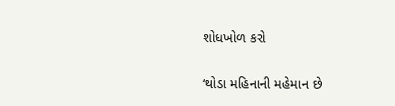શોધખોળ કરો

‘થોડા મહિનાની મહેમાન છે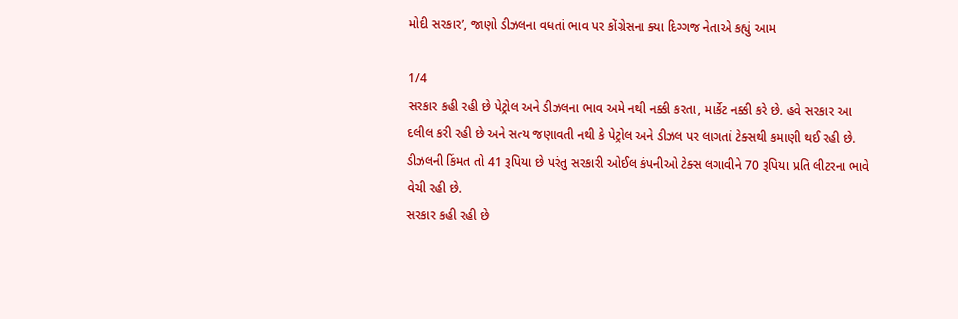મોદી સરકાર’, જાણો ડીઝલના વધતાં ભાવ પર કોંગ્રેસના ક્યા દિગ્ગજ નેતાએ કહ્યું આમ

1/4
સરકાર કહી રહી છે પેટ્રોલ અને ડીઝલના ભાવ અમે નથી નક્કી કરતા, માર્કેટ નક્કી કરે છે. હવે સરકાર આ દલીલ કરી રહી છે અને સત્ય જણાવતી નથી કે પેટ્રોલ અને ડીઝલ પર લાગતાં ટેક્સથી કમાણી થઈ રહી છે. ડીઝલની કિંમત તો 41 રૂપિયા છે પરંતુ સરકારી ઓઈલ કંપનીઓ ટેક્સ લગાવીને 70 રૂપિયા પ્રતિ લીટરના ભાવે વેચી રહી છે.
સરકાર કહી રહી છે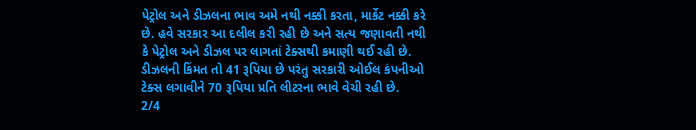પેટ્રોલ અને ડીઝલના ભાવ અમે નથી નક્કી કરતા, માર્કેટ નક્કી કરે છે. હવે સરકાર આ દલીલ કરી રહી છે અને સત્ય જણાવતી નથી કે પેટ્રોલ અને ડીઝલ પર લાગતાં ટેક્સથી કમાણી થઈ રહી છે. ડીઝલની કિંમત તો 41 રૂપિયા છે પરંતુ સરકારી ઓઈલ કંપનીઓ ટેક્સ લગાવીને 70 રૂપિયા પ્રતિ લીટરના ભાવે વેચી રહી છે.
2/4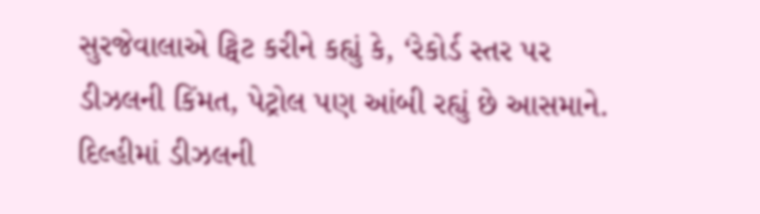સુરજેવાલાએ ટ્વિટ કરીને કહ્યું કે, ‘રેકોર્ડ સ્તર પર ડીઝલની કિંમત, પેટ્રોલ પણ આંબી રહ્યું છે આસમાને. દિલ્હીમાં ડીઝલની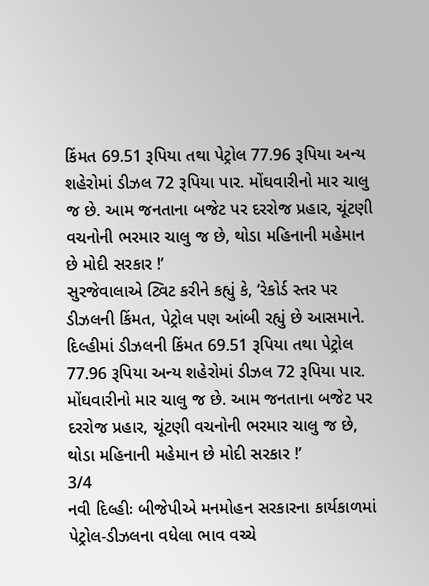કિંમત 69.51 રૂપિયા તથા પેટ્રોલ 77.96 રૂપિયા અન્ય શહેરોમાં ડીઝલ 72 રૂપિયા પાર. મોંઘવારીનો માર ચાલુ જ છે. આમ જનતાના બજેટ પર દરરોજ પ્રહાર, ચૂંટણી વચનોની ભરમાર ચાલુ જ છે, થોડા મહિનાની મહેમાન છે મોદી સરકાર !’
સુરજેવાલાએ ટ્વિટ કરીને કહ્યું કે, ‘રેકોર્ડ સ્તર પર ડીઝલની કિંમત, પેટ્રોલ પણ આંબી રહ્યું છે આસમાને. દિલ્હીમાં ડીઝલની કિંમત 69.51 રૂપિયા તથા પેટ્રોલ 77.96 રૂપિયા અન્ય શહેરોમાં ડીઝલ 72 રૂપિયા પાર. મોંઘવારીનો માર ચાલુ જ છે. આમ જનતાના બજેટ પર દરરોજ પ્રહાર, ચૂંટણી વચનોની ભરમાર ચાલુ જ છે, થોડા મહિનાની મહેમાન છે મોદી સરકાર !’
3/4
નવી દિલ્હીઃ બીજેપીએ મનમોહન સરકારના કાર્યકાળમાં પેટ્રોલ-ડીઝલના વધેલા ભાવ વચ્ચે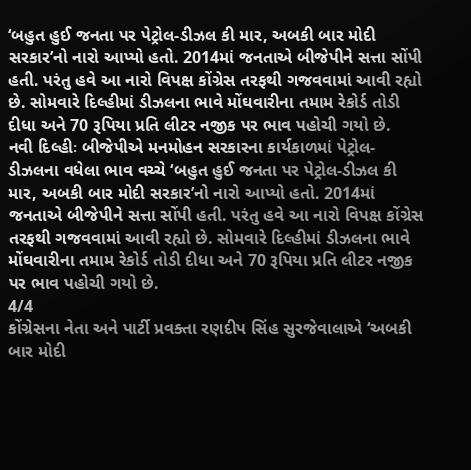‘બહુત હુઈ જનતા પર પેટ્રોલ-ડીઝલ કી માર, અબકી બાર મોદી સરકાર’નો નારો આપ્યો હતો. 2014માં જનતાએ બીજેપીને સત્તા સોંપી હતી. પરંતુ હવે આ નારો વિપક્ષ કોંગ્રેસ તરફથી ગજવવામાં આવી રહ્યો છે. સોમવારે દિલ્હીમાં ડીઝલના ભાવે મોંઘવારીના તમામ રેકોર્ડ તોડી દીધા અને 70 રૂપિયા પ્રતિ લીટર નજીક પર ભાવ પહોચી ગયો છે.
નવી દિલ્હીઃ બીજેપીએ મનમોહન સરકારના કાર્યકાળમાં પેટ્રોલ-ડીઝલના વધેલા ભાવ વચ્ચે ‘બહુત હુઈ જનતા પર પેટ્રોલ-ડીઝલ કી માર, અબકી બાર મોદી સરકાર’નો નારો આપ્યો હતો. 2014માં જનતાએ બીજેપીને સત્તા સોંપી હતી. પરંતુ હવે આ નારો વિપક્ષ કોંગ્રેસ તરફથી ગજવવામાં આવી રહ્યો છે. સોમવારે દિલ્હીમાં ડીઝલના ભાવે મોંઘવારીના તમામ રેકોર્ડ તોડી દીધા અને 70 રૂપિયા પ્રતિ લીટર નજીક પર ભાવ પહોચી ગયો છે.
4/4
કોંગ્રેસના નેતા અને પાર્ટી પ્રવક્તા રણદીપ સિંહ સુરજેવાલાએ ‘અબકી બાર મોદી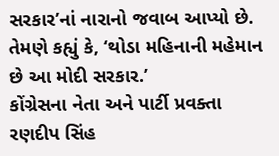સરકાર’નાં નારાનો જવાબ આપ્યો છે. તેમણે કહ્યું કે, ‘થોડા મહિનાની મહેમાન છે આ મોદી સરકાર.’
કોંગ્રેસના નેતા અને પાર્ટી પ્રવક્તા રણદીપ સિંહ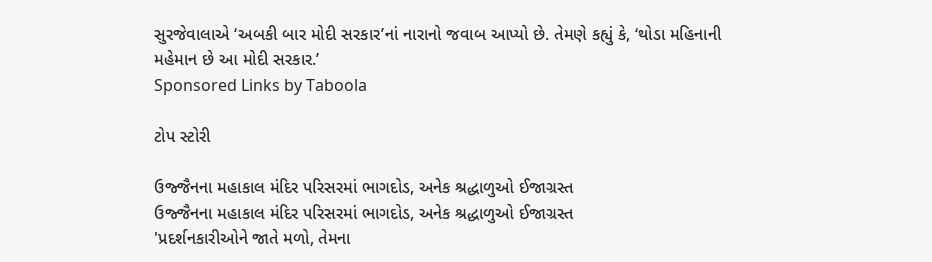સુરજેવાલાએ ‘અબકી બાર મોદી સરકાર’નાં નારાનો જવાબ આપ્યો છે. તેમણે કહ્યું કે, ‘થોડા મહિનાની મહેમાન છે આ મોદી સરકાર.’
Sponsored Links by Taboola

ટોપ સ્ટોરી

ઉજ્જૈનના મહાકાલ મંદિર પરિસરમાં ભાગદોડ, અનેક શ્રદ્ધાળુઓ ઈજાગ્રસ્ત
ઉજ્જૈનના મહાકાલ મંદિર પરિસરમાં ભાગદોડ, અનેક શ્રદ્ધાળુઓ ઈજાગ્રસ્ત
'પ્રદર્શનકારીઓને જાતે મળો, તેમના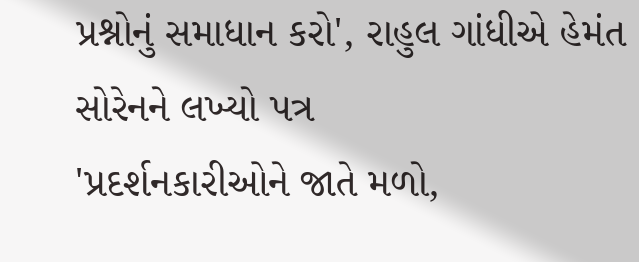પ્રશ્નોનું સમાધાન કરો', રાહુલ ગાંધીએ હેમંત સોરેનને લખ્યો પત્ર
'પ્રદર્શનકારીઓને જાતે મળો,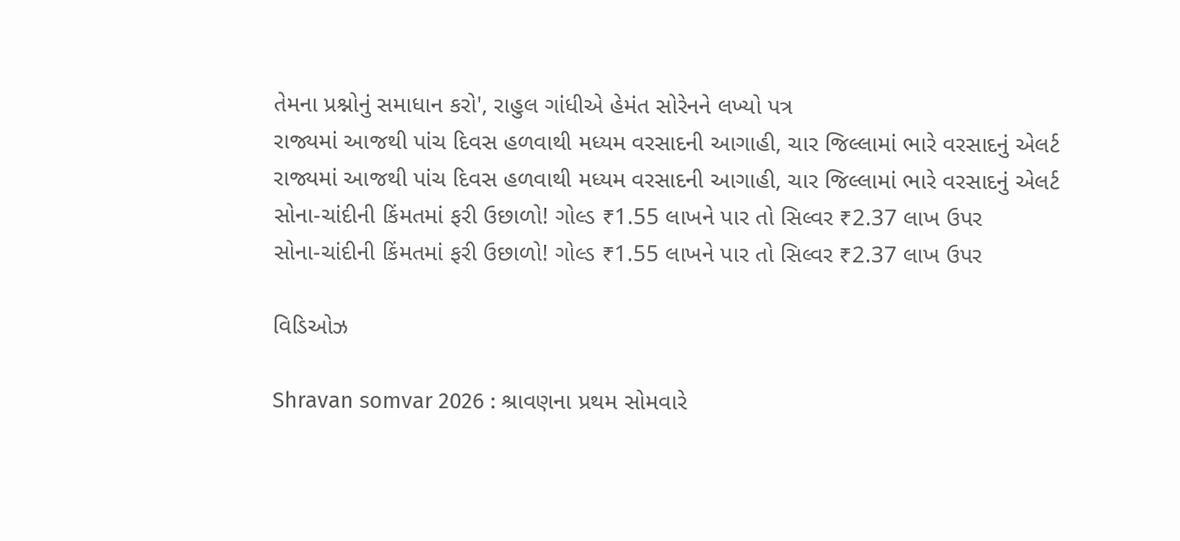તેમના પ્રશ્નોનું સમાધાન કરો', રાહુલ ગાંધીએ હેમંત સોરેનને લખ્યો પત્ર
રાજ્યમાં આજથી પાંચ દિવસ હળવાથી મધ્યમ વરસાદની આગાહી, ચાર જિલ્લામાં ભારે વરસાદનું એલર્ટ
રાજ્યમાં આજથી પાંચ દિવસ હળવાથી મધ્યમ વરસાદની આગાહી, ચાર જિલ્લામાં ભારે વરસાદનું એલર્ટ
સોના-ચાંદીની કિંમતમાં ફરી ઉછાળો! ગોલ્ડ ₹1.55 લાખને પાર તો સિલ્વર ₹2.37 લાખ ઉપર
સોના-ચાંદીની કિંમતમાં ફરી ઉછાળો! ગોલ્ડ ₹1.55 લાખને પાર તો સિલ્વર ₹2.37 લાખ ઉપર

વિડિઓઝ

Shravan somvar 2026 : શ્રાવણના પ્રથમ સોમવારે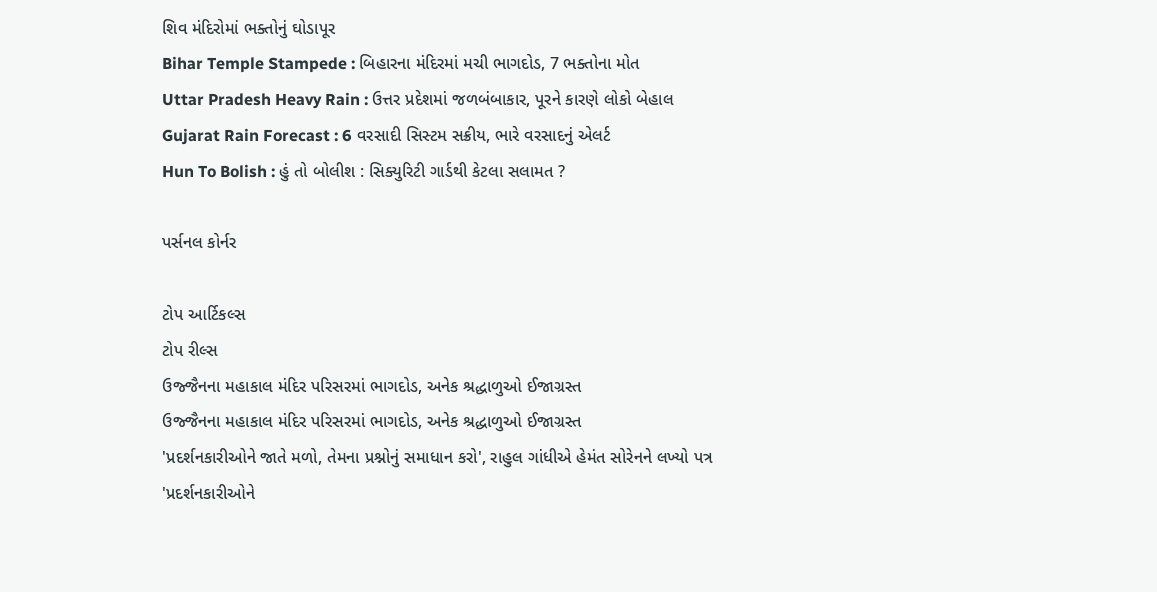શિવ મંદિરોમાં ભક્તોનું ઘોડાપૂર
Bihar Temple Stampede : બિહારના મંદિરમાં મચી ભાગદોડ, 7 ભક્તોના મોત
Uttar Pradesh Heavy Rain : ઉત્તર પ્રદેશમાં જળબંબાકાર, પૂરને કારણે લોકો બેહાલ
Gujarat Rain Forecast : 6 વરસાદી સિસ્ટમ સક્રીય, ભારે વરસાદનું એલર્ટ
Hun To Bolish : હું તો બોલીશ : સિક્યુરિટી ગાર્ડથી કેટલા સલામત ?

પર્સનલ કોર્નર

ટોપ આર્ટિકલ્સ
ટોપ રીલ્સ
ઉજ્જૈનના મહાકાલ મંદિર પરિસરમાં ભાગદોડ, અનેક શ્રદ્ધાળુઓ ઈજાગ્રસ્ત
ઉજ્જૈનના મહાકાલ મંદિર પરિસરમાં ભાગદોડ, અનેક શ્રદ્ધાળુઓ ઈજાગ્રસ્ત
'પ્રદર્શનકારીઓને જાતે મળો, તેમના પ્રશ્નોનું સમાધાન કરો', રાહુલ ગાંધીએ હેમંત સોરેનને લખ્યો પત્ર
'પ્રદર્શનકારીઓને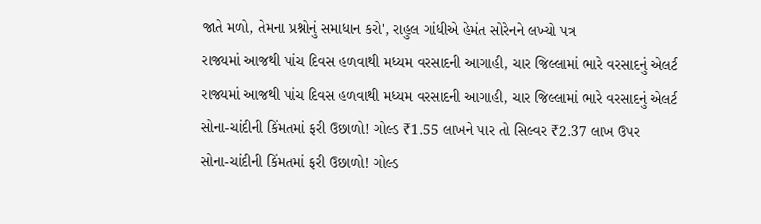જાતે મળો, તેમના પ્રશ્નોનું સમાધાન કરો', રાહુલ ગાંધીએ હેમંત સોરેનને લખ્યો પત્ર
રાજ્યમાં આજથી પાંચ દિવસ હળવાથી મધ્યમ વરસાદની આગાહી, ચાર જિલ્લામાં ભારે વરસાદનું એલર્ટ
રાજ્યમાં આજથી પાંચ દિવસ હળવાથી મધ્યમ વરસાદની આગાહી, ચાર જિલ્લામાં ભારે વરસાદનું એલર્ટ
સોના-ચાંદીની કિંમતમાં ફરી ઉછાળો! ગોલ્ડ ₹1.55 લાખને પાર તો સિલ્વર ₹2.37 લાખ ઉપર
સોના-ચાંદીની કિંમતમાં ફરી ઉછાળો! ગોલ્ડ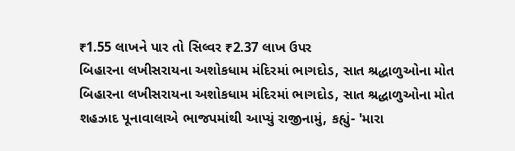₹1.55 લાખને પાર તો સિલ્વર ₹2.37 લાખ ઉપર
બિહારના લખીસરાયના અશોકધામ મંદિરમાં ભાગદોડ, સાત શ્રદ્ધાળુઓના મોત
બિહારના લખીસરાયના અશોકધામ મંદિરમાં ભાગદોડ, સાત શ્રદ્ધાળુઓના મોત
શહઝાદ પૂનાવાલાએ ભાજપમાંથી આપ્યું રાજીનામું, કહ્યું- 'મારા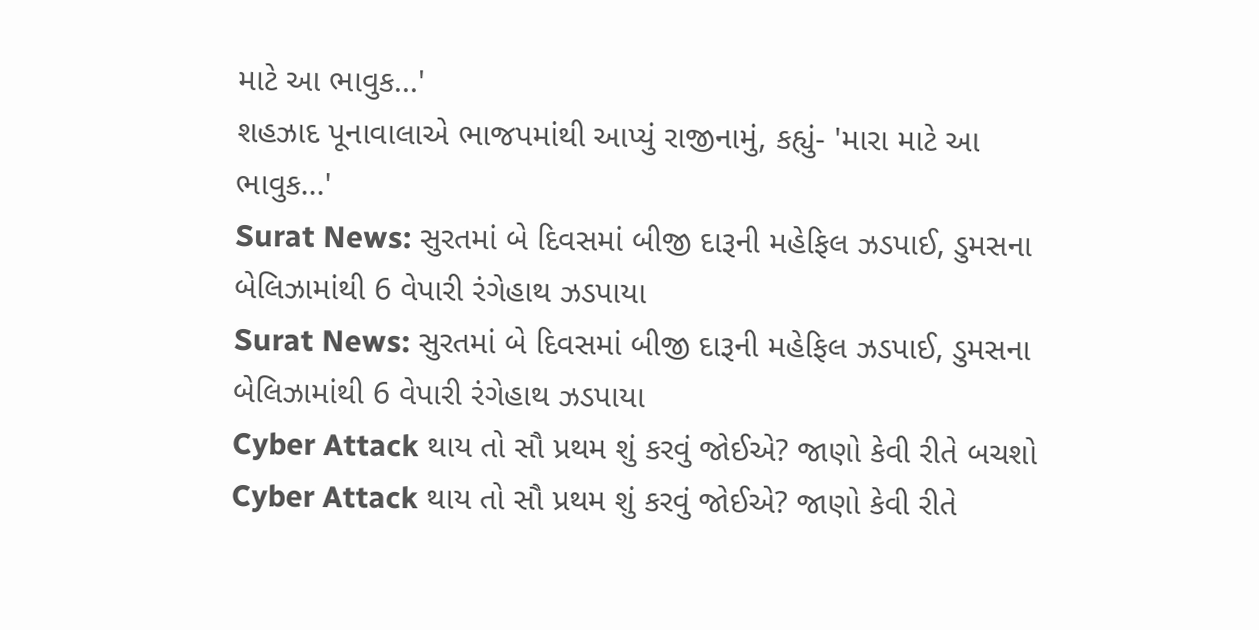માટે આ ભાવુક...'
શહઝાદ પૂનાવાલાએ ભાજપમાંથી આપ્યું રાજીનામું, કહ્યું- 'મારા માટે આ ભાવુક...'
Surat News: સુરતમાં બે દિવસમાં બીજી દારૂની મહેફિલ ઝડપાઈ, ડુમસના બેલિઝામાંથી 6 વેપારી રંગેહાથ ઝડપાયા
Surat News: સુરતમાં બે દિવસમાં બીજી દારૂની મહેફિલ ઝડપાઈ, ડુમસના બેલિઝામાંથી 6 વેપારી રંગેહાથ ઝડપાયા
Cyber Attack થાય તો સૌ પ્રથમ શું કરવું જોઈએ? જાણો કેવી રીતે બચશો
Cyber Attack થાય તો સૌ પ્રથમ શું કરવું જોઈએ? જાણો કેવી રીતે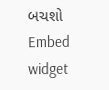બચશો
Embed widget